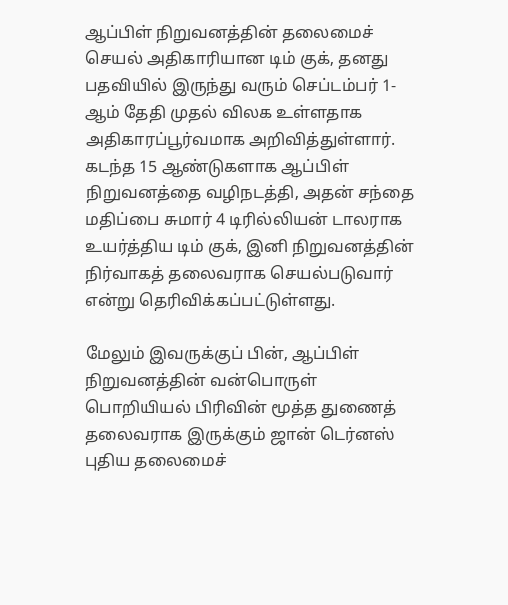ஆப்பிள் நிறுவனத்தின் தலைமைச் செயல் அதிகாரியான டிம் குக், தனது பதவியில் இருந்து வரும் செப்டம்பர் 1-ஆம் தேதி முதல் விலக உள்ளதாக அதிகாரப்பூர்வமாக அறிவித்துள்ளார். கடந்த 15 ஆண்டுகளாக ஆப்பிள் நிறுவனத்தை வழிநடத்தி, அதன் சந்தை மதிப்பை சுமார் 4 டிரில்லியன் டாலராக உயர்த்திய டிம் குக், இனி நிறுவனத்தின் நிர்வாகத் தலைவராக செயல்படுவார் என்று தெரிவிக்கப்பட்டுள்ளது.

மேலும் இவருக்குப் பின், ஆப்பிள் நிறுவனத்தின் வன்பொருள் பொறியியல் பிரிவின் மூத்த துணைத் தலைவராக இருக்கும் ஜான் டெர்னஸ் புதிய தலைமைச்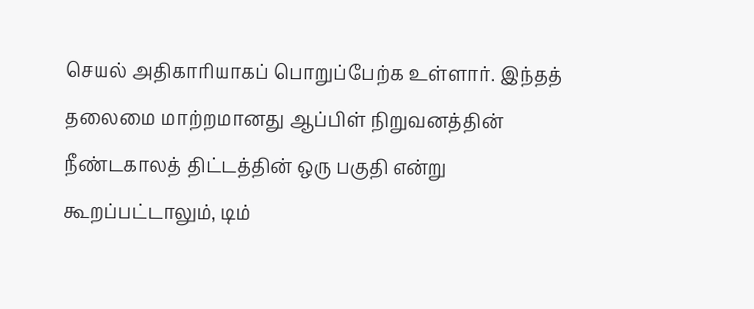செயல் அதிகாரியாகப் பொறுப்பேற்க உள்ளார். இந்தத் தலைமை மாற்றமானது ஆப்பிள் நிறுவனத்தின் நீண்டகாலத் திட்டத்தின் ஒரு பகுதி என்று கூறப்பட்டாலும், டிம்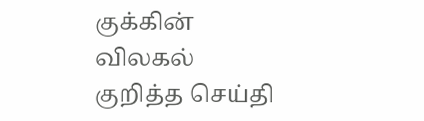குக்கின் விலகல் குறித்த செய்தி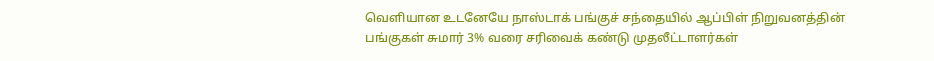வெளியான உடனேயே நாஸ்டாக் பங்குச் சந்தையில் ஆப்பிள் நிறுவனத்தின் பங்குகள் சுமார் 3% வரை சரிவைக் கண்டு முதலீட்டாளர்கள்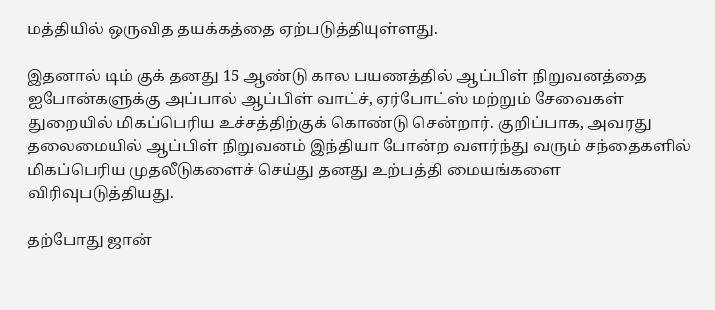மத்தியில் ஒருவித தயக்கத்தை ஏற்படுத்தியுள்ளது.

இதனால் டிம் குக் தனது 15 ஆண்டு கால பயணத்தில் ஆப்பிள் நிறுவனத்தை ஐபோன்களுக்கு அப்பால் ஆப்பிள் வாட்ச், ஏர்போட்ஸ் மற்றும் சேவைகள் துறையில் மிகப்பெரிய உச்சத்திற்குக் கொண்டு சென்றார். குறிப்பாக, அவரது தலைமையில் ஆப்பிள் நிறுவனம் இந்தியா போன்ற வளர்ந்து வரும் சந்தைகளில் மிகப்பெரிய முதலீடுகளைச் செய்து தனது உற்பத்தி மையங்களை விரிவுபடுத்தியது.

தற்போது ஜான்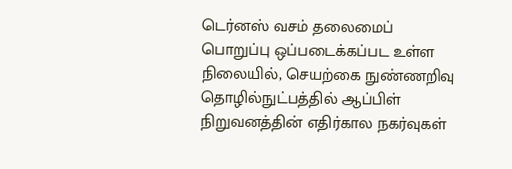டெர்னஸ் வசம் தலைமைப் பொறுப்பு ஒப்படைக்கப்பட உள்ள நிலையில், செயற்கை நுண்ணறிவு  தொழில்நுட்பத்தில் ஆப்பிள் நிறுவனத்தின் எதிர்கால நகர்வுகள்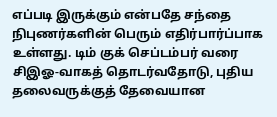எப்படி இருக்கும் என்பதே சந்தை நிபுணர்களின் பெரும் எதிர்பார்ப்பாக உள்ளது. டிம் குக் செப்டம்பர் வரை சிஇஓ-வாகத் தொடர்வதோடு, புதிய தலைவருக்குத் தேவையான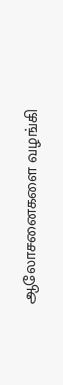ஆலோசனைகளை வழங்கி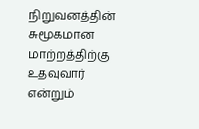நிறுவனத்தின் சுமூகமான மாற்றத்திற்கு உதவுவார் என்றும்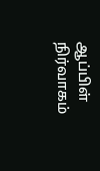ஆப்பிள் நிர்வாகம்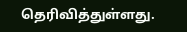தெரிவித்துள்ளது.